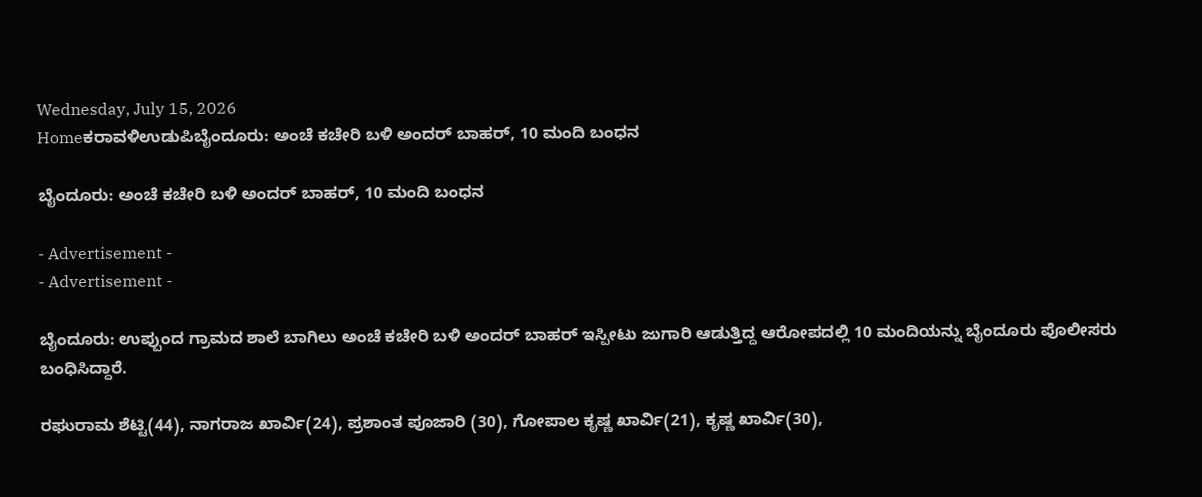Wednesday, July 15, 2026
Homeಕರಾವಳಿಉಡುಪಿಬೈಂದೂರು: ಅಂಚೆ ಕಚೇರಿ ಬಳಿ ಅಂದರ್ ‌ಬಾಹರ್, 10 ಮಂದಿ ಬಂಧನ

ಬೈಂದೂರು: ಅಂಚೆ ಕಚೇರಿ ಬಳಿ ಅಂದರ್ ‌ಬಾಹರ್, 10 ಮಂದಿ ಬಂಧನ

- Advertisement -
- Advertisement -

ಬೈಂದೂರು: ಉಪ್ಪುಂದ ಗ್ರಾಮದ ಶಾಲೆ ಬಾಗಿಲು ಅಂಚೆ ಕಚೇರಿ ಬಳಿ ಅಂದರ್ ಬಾಹರ್ ಇಸ್ಪೀಟು ಜುಗಾರಿ ಆಡುತ್ತಿದ್ದ ಆರೋಪದಲ್ಲಿ 10 ಮಂದಿಯನ್ನು ಬೈಂದೂರು ಪೊಲೀಸರು ಬಂಧಿಸಿದ್ದಾರೆ.

ರಘುರಾಮ ಶೆಟ್ಟಿ(44), ನಾಗರಾಜ ಖಾರ್ವಿ(24), ಪ್ರಶಾಂತ ಪೂಜಾರಿ (30), ಗೋಪಾಲ ಕೃಷ್ಣ ಖಾರ್ವಿ(21), ಕೃಷ್ಣ ಖಾರ್ವಿ(30),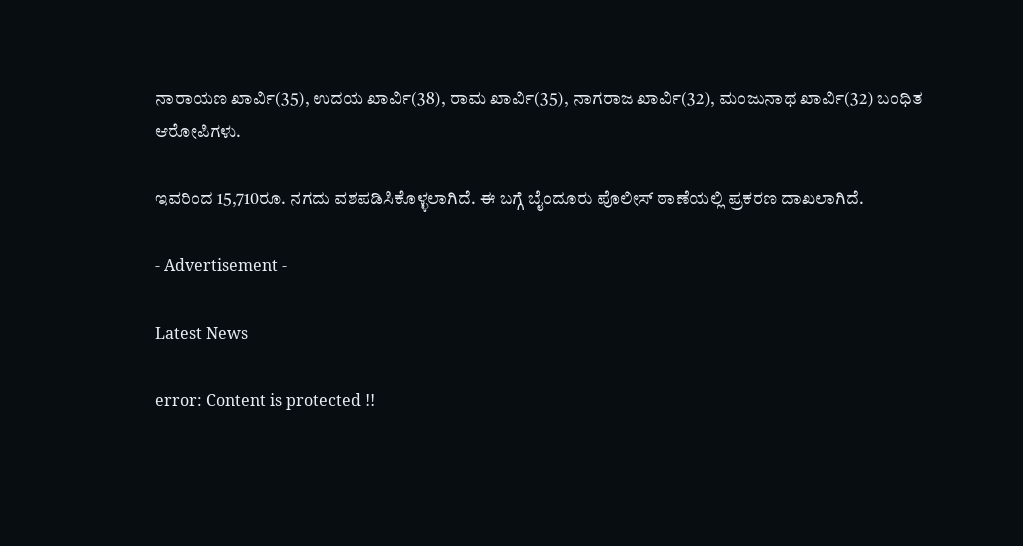ನಾರಾಯಣ ಖಾರ್ವಿ(35), ಉದಯ ಖಾರ್ವಿ(38), ರಾಮ ಖಾರ್ವಿ(35), ನಾಗರಾಜ ಖಾರ್ವಿ(32), ಮಂಜುನಾಥ ಖಾರ್ವಿ(32) ಬಂಧಿತ ಆರೋಪಿಗಳು.

ಇವರಿಂದ 15,710ರೂ. ನಗದು ವಶಪಡಿಸಿಕೊಳ್ಳಲಾಗಿದೆ. ಈ ಬಗ್ಗೆ ಬೈಂದೂರು ಪೊಲೀಸ್ ಠಾಣೆಯಲ್ಲಿ ಪ್ರಕರಣ ದಾಖಲಾಗಿದೆ.

- Advertisement -

Latest News

error: Content is protected !!